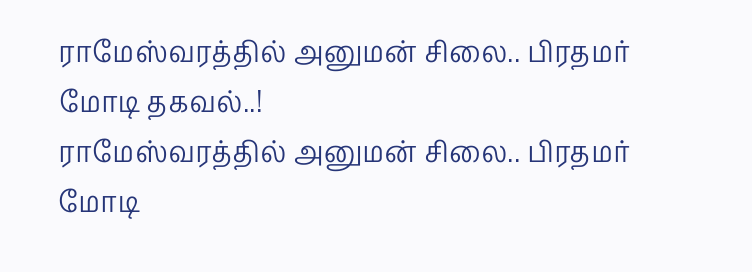ராமேஸ்வரத்தில் அனுமன் சிலை.. பிரதமர் மோடி தகவல்..!
ராமேஸ்வரத்தில் அனுமன் சிலை.. பிரதமர் மோடி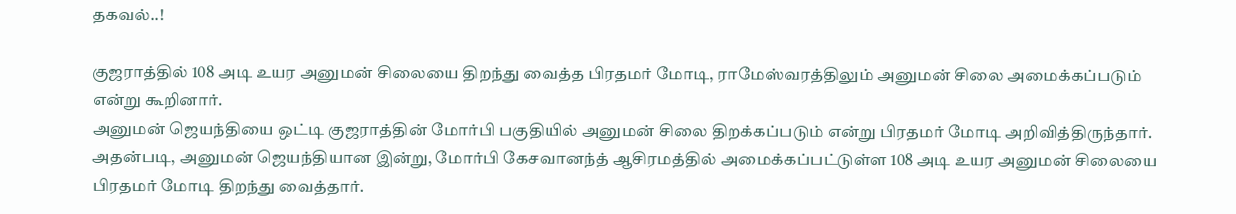தகவல்..!

குஜராத்தில் 108 அடி உயர அனுமன் சிலையை திறந்து வைத்த பிரதமர் மோடி, ராமேஸ்வரத்திலும் அனுமன் சிலை அமைக்கப்படும் என்று கூறினார்.
அனுமன் ஜெயந்தியை ஒட்டி குஜராத்தின் மோர்பி பகுதியில் அனுமன் சிலை திறக்கப்படும் என்று பிரதமர் மோடி அறிவித்திருந்தார்.
அதன்படி, அனுமன் ஜெயந்தியான இன்று, மோர்பி கேசவானந்த் ஆசிரமத்தில் அமைக்கப்பட்டுள்ள 108 அடி உயர அனுமன் சிலையை பிரதமர் மோடி திறந்து வைத்தார்.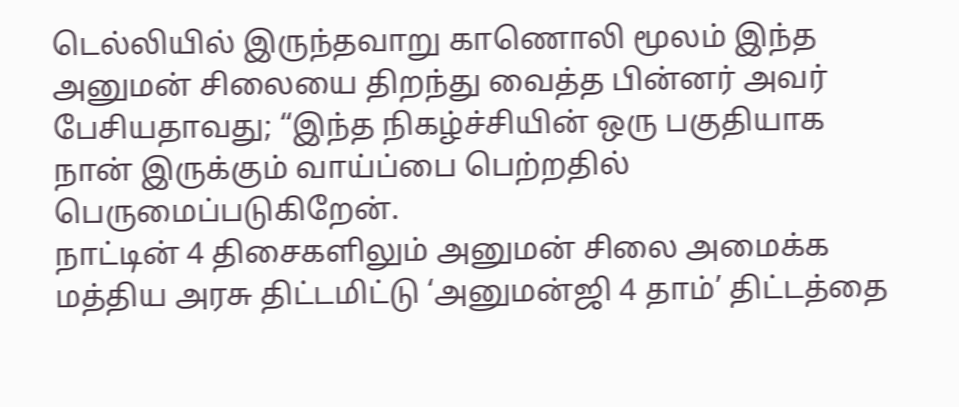டெல்லியில் இருந்தவாறு காணொலி மூலம் இந்த அனுமன் சிலையை திறந்து வைத்த பின்னர் அவர் பேசியதாவது; “இந்த நிகழ்ச்சியின் ஒரு பகுதியாக நான் இருக்கும் வாய்ப்பை பெற்றதில் பெருமைப்படுகிறேன்.
நாட்டின் 4 திசைகளிலும் அனுமன் சிலை அமைக்க மத்திய அரசு திட்டமிட்டு ‘அனுமன்ஜி 4 தாம்’ திட்டத்தை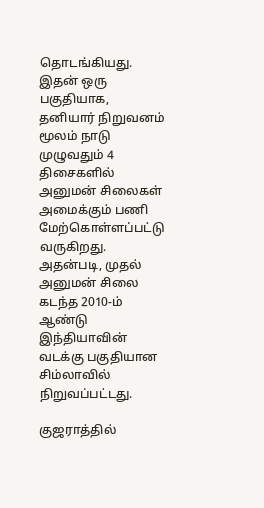தொடங்கியது. இதன் ஒரு பகுதியாக, தனியார் நிறுவனம் மூலம் நாடு முழுவதும் 4 திசைகளில் அனுமன் சிலைகள் அமைக்கும் பணி மேற்கொள்ளப்பட்டு வருகிறது. அதன்படி, முதல் அனுமன் சிலை கடந்த 2010-ம் ஆண்டு இந்தியாவின் வடக்கு பகுதியான சிம்லாவில் நிறுவப்பட்டது.

குஜராத்தில்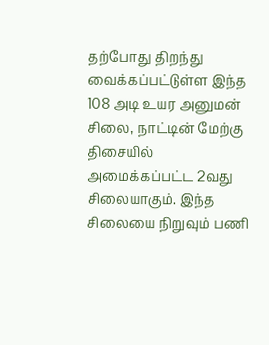தற்போது திறந்து வைக்கப்பட்டுள்ள இந்த 108 அடி உயர அனுமன் சிலை, நாட்டின் மேற்கு திசையில் அமைக்கப்பட்ட 2வது சிலையாகும். இந்த சிலையை நிறுவும் பணி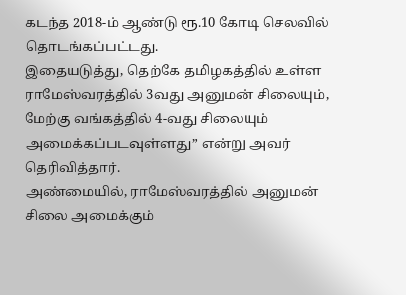கடந்த 2018-ம் ஆண்டு ரூ.10 கோடி செலவில் தொடங்கப்பட்டது.
இதையடுத்து, தெற்கே தமிழகத்தில் உள்ள ராமேஸ்வரத்தில் 3வது அனுமன் சிலையும், மேற்கு வங்கத்தில் 4-வது சிலையும் அமைக்கப்படவுள்ளது” என்று அவர் தெரிவித்தார்.
அண்மையில், ராமேஸ்வரத்தில் அனுமன் சிலை அமைக்கும்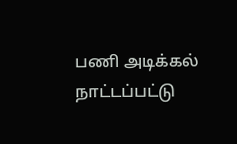பணி அடிக்கல் நாட்டப்பட்டு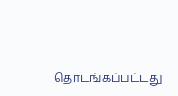தொடங்கப்பட்டது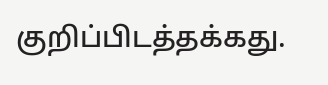குறிப்பிடத்தக்கது.